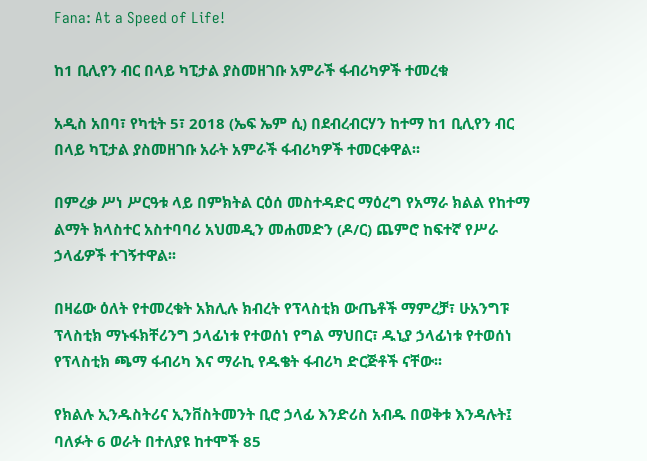Fana: At a Speed of Life!

ከ1 ቢሊየን ብር በላይ ካፒታል ያስመዘገቡ አምራች ፋብሪካዎች ተመረቁ

አዲስ አበባ፣ የካቲት 5፣ 2018 (ኤፍ ኤም ሲ) በደብረብርሃን ከተማ ከ1 ቢሊየን ብር በላይ ካፒታል ያስመዘገቡ አራት አምራች ፋብሪካዎች ተመርቀዋል፡፡

በምረቃ ሥነ ሥርዓቱ ላይ በምክትል ርዕሰ መስተዳድር ማዕረግ የአማራ ክልል የከተማ ልማት ክላስተር አስተባባሪ አህመዲን መሐመድን (ዶ/ር) ጨምሮ ከፍተኛ የሥራ ኃላፊዎች ተገኝተዋል፡፡

በዛሬው ዕለት የተመረቁት አክሊሉ ክብረት የፕላስቲክ ውጤቶች ማምረቻ፣ ሁአንግፑ ፕላስቲክ ማኑፋክቸሪንግ ኃላፊነቱ የተወሰነ የግል ማህበር፣ ዱኒያ ኃላፊነቱ የተወሰነ የፕላስቲክ ጫማ ፋብሪካ እና ማራኪ የዱቄት ፋብሪካ ድርጅቶች ናቸው፡፡

የክልሉ ኢንዱስትሪና ኢንቨስትመንት ቢሮ ኃላፊ እንድሪስ አብዱ በወቅቱ እንዳሉት፤ ባለፉት 6 ወራት በተለያዩ ከተሞች 85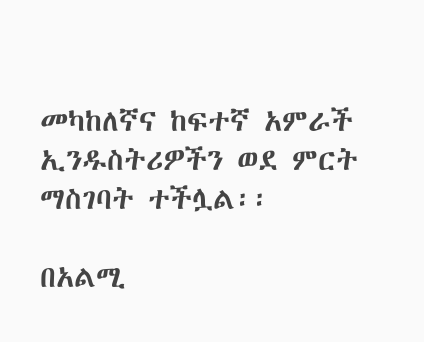መካከለኛና ከፍተኛ አምራች ኢንዱስትሪዎችን ወደ ምርት ማስገባት ተችሏል፡፡

በአልሚ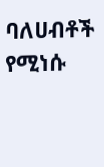ባለሀብቶች የሚነሱ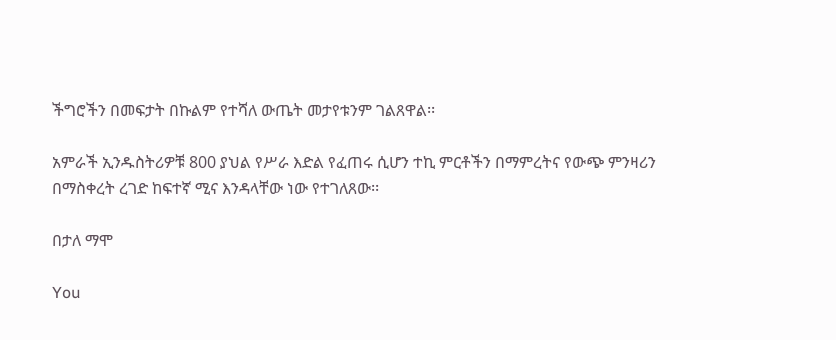ችግሮችን በመፍታት በኩልም የተሻለ ውጤት መታየቱንም ገልጸዋል፡፡

አምራች ኢንዱስትሪዎቹ 800 ያህል የሥራ እድል የፈጠሩ ሲሆን ተኪ ምርቶችን በማምረትና የውጭ ምንዛሪን በማስቀረት ረገድ ከፍተኛ ሚና እንዳላቸው ነው የተገለጸው፡፡

በታለ ማሞ

You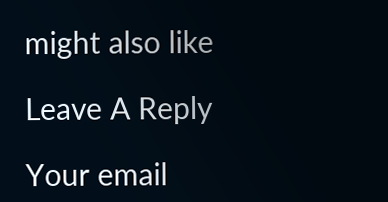might also like

Leave A Reply

Your email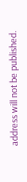address will not be published.